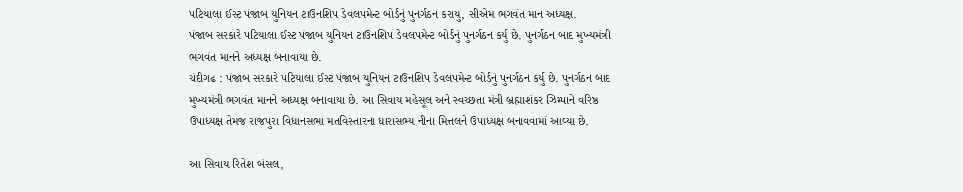પટિયાલા ઈસ્ટ પંજાબ યુનિયન ટાઉનશિપ ડેવલપમેન્ટ બોર્ડનું પુનર્ગઠન કરાયુ, સીએમ ભગવંત માન અધ્યક્ષ.
પંજાબ સરકારે પટિયાલા ઈસ્ટ પંજાબ યુનિયન ટાઉનશિપ ડેવલપમેન્ટ બોર્ડનું પુનર્ગઠન કર્યુ છે. પુનર્ગઠન બાદ મુખ્યમંત્રી ભગવંત માનને અધ્યક્ષ બનાવાયા છે.
ચંદીગઢ : પંજાબ સરકારે પટિયાલા ઈસ્ટ પંજાબ યુનિયન ટાઉનશિપ ડેવલપમેન્ટ બોર્ડનું પુનર્ગઠન કર્યુ છે. પુનર્ગઠન બાદ મુખ્યમંત્રી ભગવંત માનને અધ્યક્ષ બનાવાયા છે. આ સિવાય મહેસૂલ અને સ્વચ્છતા મંત્રી બ્રહ્માશંકર ઝિમ્પાને વરિષ્ઠ ઉપાધ્યક્ષ તેમજ રાજપુરા વિધાનસભા મતવિસ્તારના ધારાસભ્ય નીના મિત્તલને ઉપાધ્યક્ષ બનાવવામાં આવ્યા છે.

આ સિવાય રિતેશ બંસલ,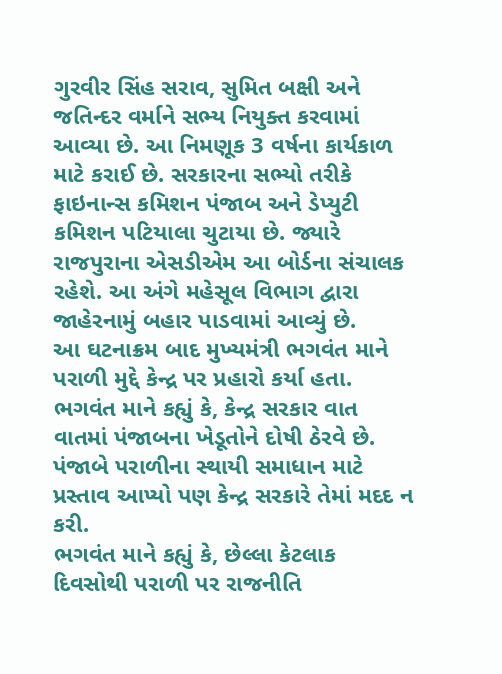ગુરવીર સિંહ સરાવ, સુમિત બક્ષી અને જતિન્દર વર્માને સભ્ય નિયુક્ત કરવામાં આવ્યા છે. આ નિમણૂક 3 વર્ષના કાર્યકાળ માટે કરાઈ છે. સરકારના સભ્યો તરીકે ફાઇનાન્સ કમિશન પંજાબ અને ડેપ્યુટી કમિશન પટિયાલા ચુટાયા છે. જ્યારે રાજપુરાના એસડીએમ આ બોર્ડના સંચાલક રહેશે. આ અંગે મહેસૂલ વિભાગ દ્વારા જાહેરનામું બહાર પાડવામાં આવ્યું છે.
આ ઘટનાક્રમ બાદ મુખ્યમંત્રી ભગવંત માને પરાળી મુદ્દે કેન્દ્ર પર પ્રહારો કર્યા હતા. ભગવંત માને કહ્યું કે, કેન્દ્ર સરકાર વાત વાતમાં પંજાબના ખેડૂતોને દોષી ઠેરવે છે. પંજાબે પરાળીના સ્થાયી સમાધાન માટે પ્રસ્તાવ આપ્યો પણ કેન્દ્ર સરકારે તેમાં મદદ ન કરી.
ભગવંત માને કહ્યું કે, છેલ્લા કેટલાક દિવસોથી પરાળી પર રાજનીતિ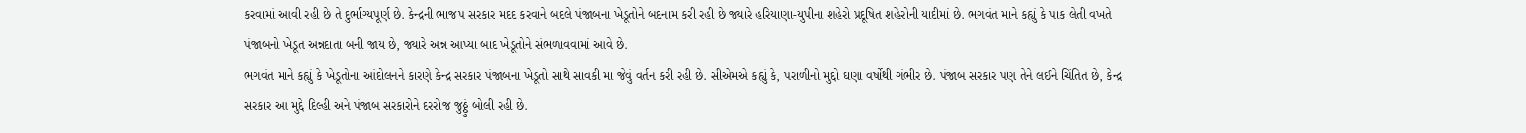કરવામાં આવી રહી છે તે દુર્ભાગ્યપૂર્ણ છે. કેન્દ્રની ભાજપ સરકાર મદદ કરવાને બદલે પંજાબના ખેડૂતોને બદનામ કરી રહી છે જ્યારે હરિયાણા-યુપીના શહેરો પ્રદૂષિત શહેરોની યાદીમાં છે. ભગવંત માને કહ્યું કે પાક લેતી વખતે પંજાબનો ખેડૂત અન્નદાતા બની જાય છે, જ્યારે અન્ન આપ્યા બાદ ખેડૂતોને સંભળાવવામાં આવે છે.
ભગવંત માને કહ્યું કે ખેડૂતોના આંદોલનને કારણે કેન્દ્ર સરકાર પંજાબના ખેડૂતો સાથે સાવકી મા જેવું વર્તન કરી રહી છે. સીએમએ કહ્યું કે, પરાળીનો મુદ્દો ઘણા વર્ષોથી ગંભીર છે. પંજાબ સરકાર પણ તેને લઈને ચિંતિત છે, કેન્દ્ર સરકાર આ મુદ્દે દિલ્હી અને પંજાબ સરકારોને દરરોજ જુઠ્ઠું બોલી રહી છે.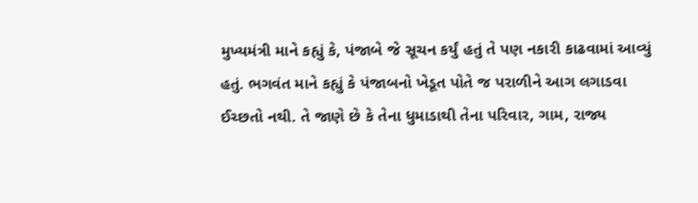મુખ્યમંત્રી માને કહ્યું કે, પંજાબે જે સૂચન કર્યું હતું તે પણ નકારી કાઢવામાં આવ્યું હતું. ભગવંત માને કહ્યું કે પંજાબનો ખેડૂત પોતે જ પરાળીને આગ લગાડવા ઈચ્છતો નથી. તે જાણે છે કે તેના ધુમાડાથી તેના પરિવાર, ગામ, રાજ્ય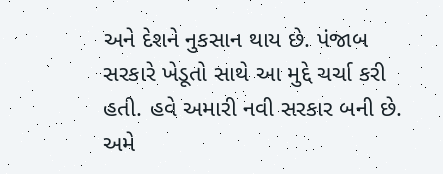અને દેશને નુકસાન થાય છે. પંજાબ સરકારે ખેડૂતો સાથે આ મુદ્દે ચર્ચા કરી હતી. હવે અમારી નવી સરકાર બની છે. અમે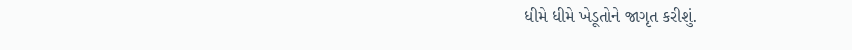ધીમે ધીમે ખેડૂતોને જાગૃત કરીશું.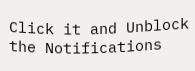Click it and Unblock the Notifications